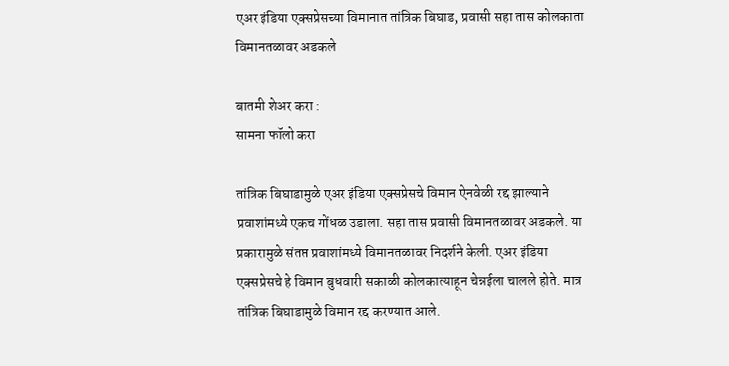एअर इंडिया एक्सप्रेसच्या विमानात तांत्रिक बिघाड, प्रवासी सहा तास कोलकाता विमानतळावर अडकले

बातमी शेअर करा :
सामना फॉलो करा

तांत्रिक बिघाडामुळे एअर इंडिया एक्सप्रेसचे विमान ऐनवेळी रद्द झाल्याने प्रवाशांमध्ये एकच गोंधळ उडाला. सहा तास प्रवासी विमानतळावर अडकले. या प्रकारामुळे संतप्त प्रवाशांमध्ये विमानतळावर निदर्शने केली. एअर इंडिया एक्सप्रेसचे हे विमान बुधवारी सकाळी कोलकात्याहून चेन्नईला चालले होते. मात्र तांत्रिक बिघाडामुळे विमान रद्द करण्यात आले.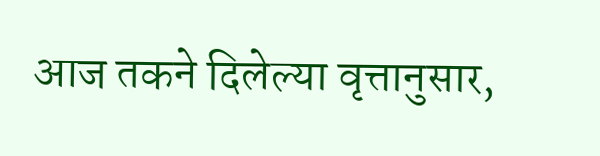आज तकने दिलेल्या वृत्तानुसार,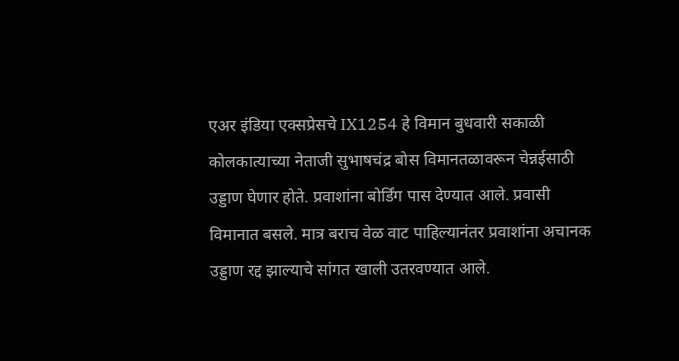एअर इंडिया एक्सप्रेसचे IX1254 हे विमान बुधवारी सकाळी कोलकात्याच्या नेताजी सुभाषचंद्र बोस विमानतळावरून चेन्नईसाठी उड्डाण घेणार होते. प्रवाशांना बोर्डिंग पास देण्यात आले. प्रवासी विमानात बसले. मात्र बराच वेळ वाट पाहिल्यानंतर प्रवाशांना अचानक उड्डाण रद्द झाल्याचे सांगत खाली उतरवण्यात आले.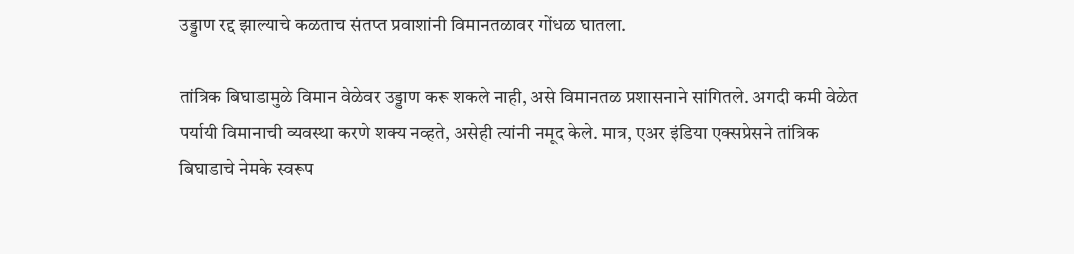उड्डाण रद्द झाल्याचे कळताच संतप्त प्रवाशांनी विमानतळावर गोंधळ घातला.

तांत्रिक बिघाडामुळे विमान वेळेवर उड्डाण करू शकले नाही, असे विमानतळ प्रशासनाने सांगितले. अगदी कमी वेळेत पर्यायी विमानाची व्यवस्था करणे शक्य नव्हते, असेही त्यांनी नमूद केले. मात्र, एअर इंडिया एक्सप्रेसने तांत्रिक बिघाडाचे नेमके स्वरूप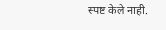स्पष्ट केले नाही.